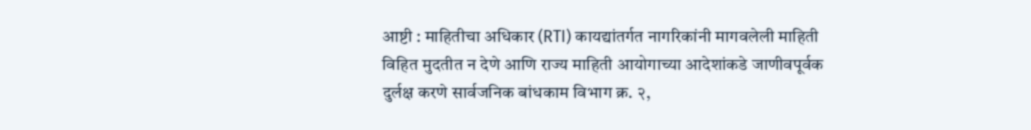आष्टी : माहितीचा अधिकार (RTI) कायद्यांतर्गत नागरिकांनी मागवलेली माहिती विहित मुदतीत न देणे आणि राज्य माहिती आयोगाच्या आदेशांकडे जाणीवपूर्वक दुर्लक्ष करणे सार्वजनिक बांधकाम विभाग क्र. २,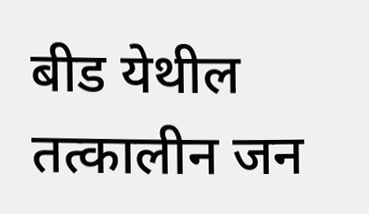बीड येथील तत्कालीन जन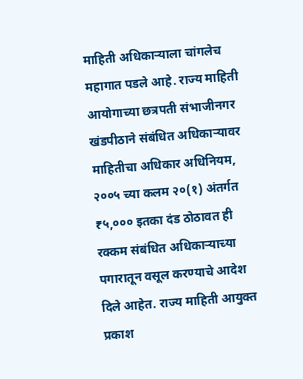माहिती अधिकाऱ्याला चांगलेच महागात पडले आहे. राज्य माहिती आयोगाच्या छत्रपती संभाजीनगर खंडपीठाने संबंधित अधिकाऱ्यावर माहितीचा अधिकार अधिनियम, २००५ च्या कलम २०(१) अंतर्गत ₹५,००० इतका दंड ठोठावत ही रक्कम संबंधित अधिकाऱ्याच्या पगारातून वसूल करण्याचे आदेश दिले आहेत. राज्य माहिती आयुक्त प्रकाश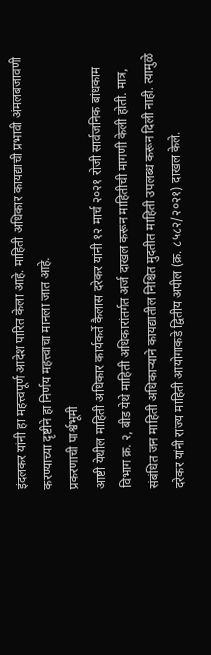इंदलकर यांनी हा महत्त्वपूर्ण आदेश पारित केला आहे. माहिती अधिकार कायद्याची प्रभावी अंमलबजावणी करण्याच्या दृष्टीने हा निर्णय महत्त्वाचा मानला जात आहे.
प्रकरणाची पार्श्वभूमी
आष्टी येथील माहिती अधिकार कार्यकर्ते कैलास दरेकर यांनी १२ मार्च २०२१ रोजी सार्वजनिक बांधकाम विभाग क्र. २, बीड येथे माहिती अधिकारांतर्गत अर्ज दाखल करून माहितीची मागणी केली होती. मात्र, संबंधित जन माहिती अधिकाऱ्याने कायद्यातील निश्चित मुदतीत माहिती उपलब्ध करून दिली नाही. त्यामुळे दरेकर यांनी राज्य माहिती आयोगाकडे द्वितीय अपील (क्र. ८५८२/२०२१) दाखल केले.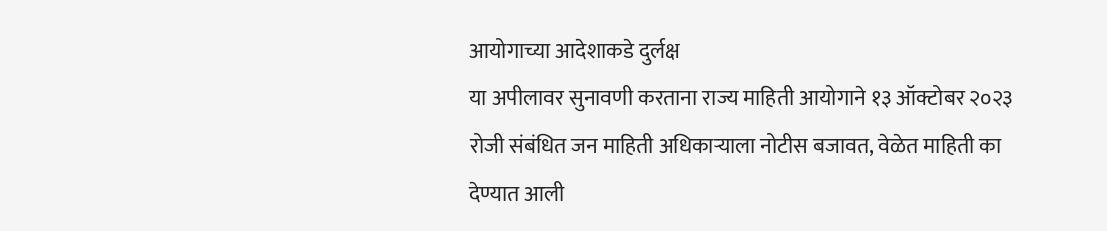आयोगाच्या आदेशाकडे दुर्लक्ष
या अपीलावर सुनावणी करताना राज्य माहिती आयोगाने १३ ऑक्टोबर २०२३ रोजी संबंधित जन माहिती अधिकाऱ्याला नोटीस बजावत, वेळेत माहिती का देण्यात आली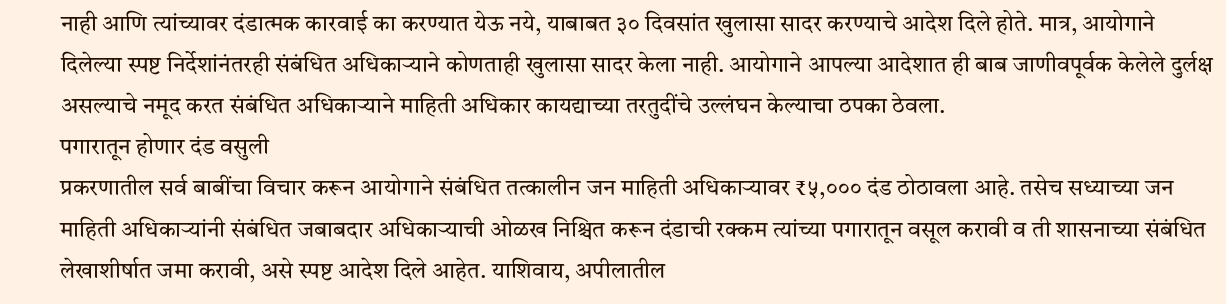नाही आणि त्यांच्यावर दंडात्मक कारवाई का करण्यात येऊ नये, याबाबत ३० दिवसांत खुलासा सादर करण्याचे आदेश दिले होते. मात्र, आयोगाने दिलेल्या स्पष्ट निर्देशांनंतरही संबंधित अधिकाऱ्याने कोणताही खुलासा सादर केला नाही. आयोगाने आपल्या आदेशात ही बाब जाणीवपूर्वक केलेले दुर्लक्ष असल्याचे नमूद करत संबंधित अधिकाऱ्याने माहिती अधिकार कायद्याच्या तरतुदींचे उल्लंघन केल्याचा ठपका ठेवला.
पगारातून होणार दंड वसुली
प्रकरणातील सर्व बाबींचा विचार करून आयोगाने संबंधित तत्कालीन जन माहिती अधिकाऱ्यावर ₹५,००० दंड ठोठावला आहे. तसेच सध्याच्या जन माहिती अधिकाऱ्यांनी संबंधित जबाबदार अधिकाऱ्याची ओळख निश्चित करून दंडाची रक्कम त्यांच्या पगारातून वसूल करावी व ती शासनाच्या संबंधित लेखाशीर्षात जमा करावी, असे स्पष्ट आदेश दिले आहेत. याशिवाय, अपीलातील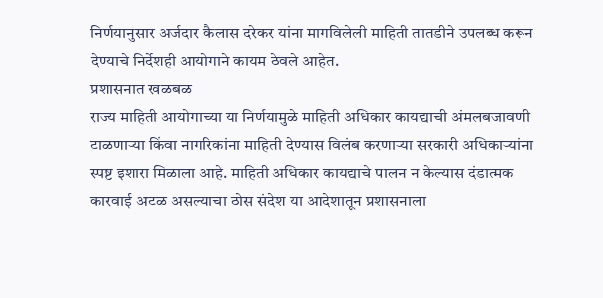निर्णयानुसार अर्जदार कैलास दरेकर यांना मागविलेली माहिती तातडीने उपलब्ध करून देण्याचे निर्देशही आयोगाने कायम ठेवले आहेत.
प्रशासनात खळबळ
राज्य माहिती आयोगाच्या या निर्णयामुळे माहिती अधिकार कायद्याची अंमलबजावणी टाळणाऱ्या किंवा नागरिकांना माहिती देण्यास विलंब करणाऱ्या सरकारी अधिकाऱ्यांना स्पष्ट इशारा मिळाला आहे. माहिती अधिकार कायद्याचे पालन न केल्यास दंडात्मक कारवाई अटळ असल्याचा ठोस संदेश या आदेशातून प्रशासनाला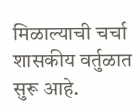मिळाल्याची चर्चा शासकीय वर्तुळात सुरू आहे.